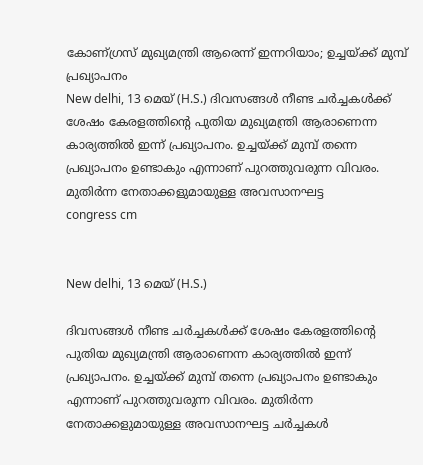കോണ്ഗ്രസ് മുഖ്യമന്ത്രി ആരെന്ന് ഇന്നറിയാം; ഉച്ചയ്ക്ക് മുമ്പ് പ്രഖ്യാപനം
New delhi, 13 മെയ് (H.S.) ദിവസങ്ങള്‍ നീണ്ട ചര്‍ച്ചകള്‍ക്ക് ശേഷം കേരളത്തിന്റെ പുതിയ മുഖ്യമന്ത്രി ആരാണെന്ന കാര്യത്തില്‍ ഇന്ന് പ്രഖ്യാപനം. ഉച്ചയ്ക്ക് മുമ്പ് തന്നെ പ്രഖ്യാപനം ഉണ്ടാകും എന്നാണ് പുറത്തുവരുന്ന വിവരം. മുതിര്‍ന്ന നേതാക്കളുമായുള്ള അവസാനഘട്ട
congress cm


New delhi, 13 മെയ് (H.S.)

ദിവസങ്ങള്‍ നീണ്ട ചര്‍ച്ചകള്‍ക്ക് ശേഷം കേരളത്തിന്റെ പുതിയ മുഖ്യമന്ത്രി ആരാണെന്ന കാര്യത്തില്‍ ഇന്ന് പ്രഖ്യാപനം. ഉച്ചയ്ക്ക് മുമ്പ് തന്നെ പ്രഖ്യാപനം ഉണ്ടാകും എന്നാണ് പുറത്തുവരുന്ന വിവരം. മുതിര്‍ന്ന നേതാക്കളുമായുള്ള അവസാനഘട്ട ചര്‍ച്ചകള്‍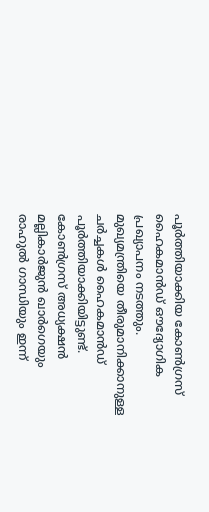പൂര്‍ത്തിയാക്കിയ കോണ്‍ഗ്രസ് ഹൈകമാന്‍ഡ് ഔദ്യോഗിക പ്രഖ്യാപനം നടത്തും. മുഖ്യമന്ത്രിയെ തീരുമാനിക്കാനുള്ള ചര്‍ച്ചകള്‍ ഹൈകമാന്‍ഡ് പൂര്‍ത്തിയാക്കിയിട്ടുണ്ട്. കോണ്‍ഗ്രസ് അധ്യക്ഷന്‍ മല്ലികാര്‍ജുന്‍ ഖാര്‍ഗെയും രാഹുല്‍ ഗാന്ധിയും ഇന്ന്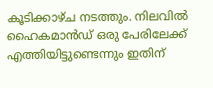കൂടിക്കാഴ്ച നടത്തും. നിലവില്‍ ഹൈകമാന്‍ഡ് ഒരു പേരിലേക്ക് എത്തിയിട്ടുണ്ടെന്നും ഇതിന്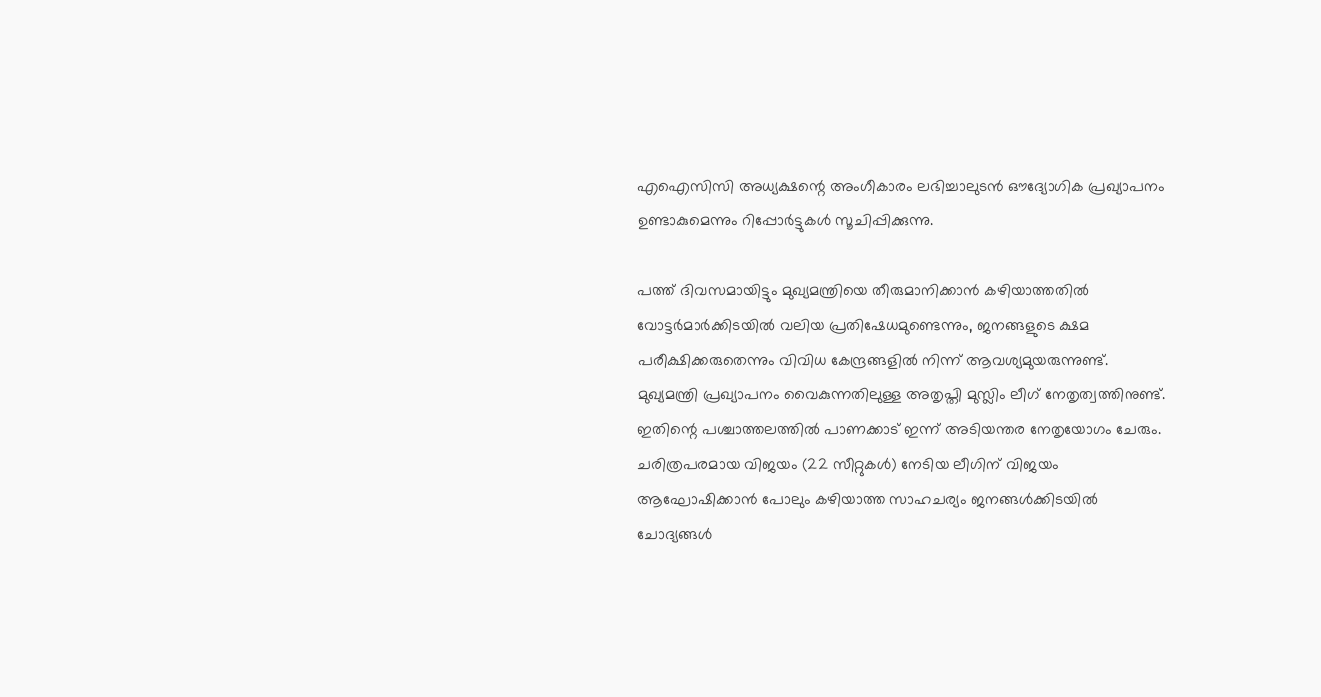എഐസിസി അധ്യക്ഷന്റെ അംഗീകാരം ലഭിച്ചാലുടന്‍ ഔദ്യോഗിക പ്രഖ്യാപനം ഉണ്ടാകുമെന്നും റിപ്പോര്‍ട്ടുകള്‍ സൂചിപ്പിക്കുന്നു.

പത്ത് ദിവസമായിട്ടും മുഖ്യമന്ത്രിയെ തീരുമാനിക്കാന്‍ കഴിയാത്തതില്‍ വോട്ടര്‍മാര്‍ക്കിടയില്‍ വലിയ പ്രതിഷേധമുണ്ടെന്നും, ജനങ്ങളുടെ ക്ഷമ പരീക്ഷിക്കരുതെന്നും വിവിധ കേന്ദ്രങ്ങളില്‍ നിന്ന് ആവശ്യമുയരുന്നുണ്ട്. മുഖ്യമന്ത്രി പ്രഖ്യാപനം വൈകുന്നതിലുള്ള അതൃപ്തി മുസ്ലിം ലീഗ് നേതൃത്വത്തിനുണ്ട്. ഇതിന്റെ പശ്ചാത്തലത്തില്‍ പാണക്കാട് ഇന്ന് അടിയന്തര നേതൃയോഗം ചേരും. ചരിത്രപരമായ വിജയം (22 സീറ്റുകള്‍) നേടിയ ലീഗിന് വിജയം ആഘോഷിക്കാന്‍ പോലും കഴിയാത്ത സാഹചര്യം ജനങ്ങള്‍ക്കിടയില്‍ ചോദ്യങ്ങള്‍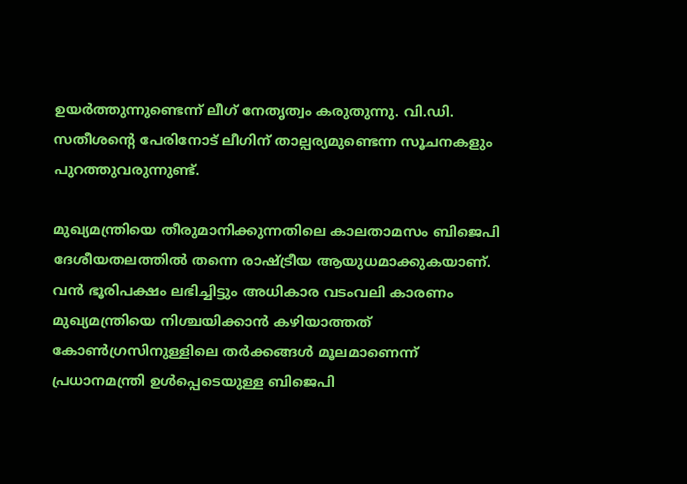ഉയര്‍ത്തുന്നുണ്ടെന്ന് ലീഗ് നേതൃത്വം കരുതുന്നു. വി.ഡി. സതീശന്റെ പേരിനോട് ലീഗിന് താല്പര്യമുണ്ടെന്ന സൂചനകളും പുറത്തുവരുന്നുണ്ട്.

മുഖ്യമന്ത്രിയെ തീരുമാനിക്കുന്നതിലെ കാലതാമസം ബിജെപി ദേശീയതലത്തില്‍ തന്നെ രാഷ്ട്രീയ ആയുധമാക്കുകയാണ്. വന്‍ ഭൂരിപക്ഷം ലഭിച്ചിട്ടും അധികാര വടംവലി കാരണം മുഖ്യമന്ത്രിയെ നിശ്ചയിക്കാന്‍ കഴിയാത്തത് കോണ്‍ഗ്രസിനുള്ളിലെ തര്‍ക്കങ്ങള്‍ മൂലമാണെന്ന് പ്രധാനമന്ത്രി ഉള്‍പ്പെടെയുള്ള ബിജെപി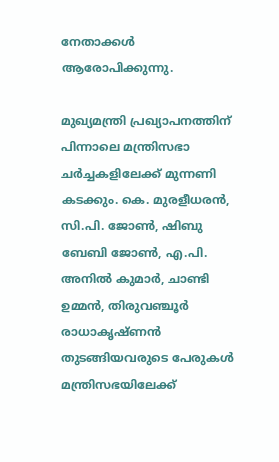നേതാക്കള്‍ ആരോപിക്കുന്നു.

മുഖ്യമന്ത്രി പ്രഖ്യാപനത്തിന് പിന്നാലെ മന്ത്രിസഭാ ചര്‍ച്ചകളിലേക്ക് മുന്നണി കടക്കും. കെ. മുരളീധരന്‍, സി.പി. ജോണ്‍, ഷിബു ബേബി ജോണ്‍, എ.പി. അനില്‍ കുമാര്‍, ചാണ്ടി ഉമ്മന്‍, തിരുവഞ്ചൂര്‍ രാധാകൃഷ്ണന്‍ തുടങ്ങിയവരുടെ പേരുകള്‍ മന്ത്രിസഭയിലേക്ക്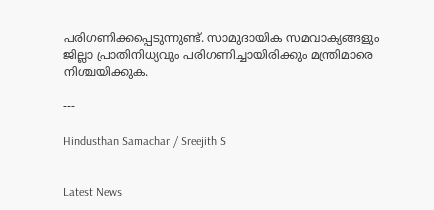പരിഗണിക്കപ്പെടുന്നുണ്ട്. സാമുദായിക സമവാക്യങ്ങളും ജില്ലാ പ്രാതിനിധ്യവും പരിഗണിച്ചായിരിക്കും മന്ത്രിമാരെ നിശ്ചയിക്കുക.

---

Hindusthan Samachar / Sreejith S


Latest News